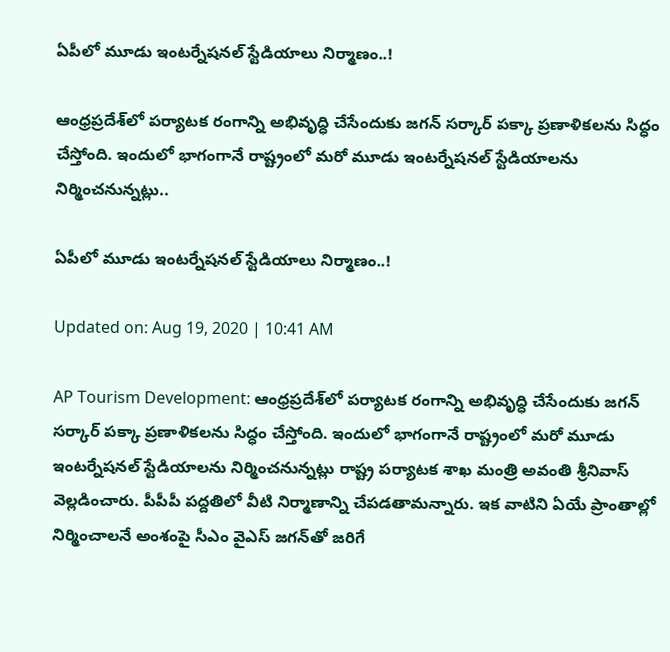ఏపీలో మూడు ఇంటర్నేషనల్ స్టేడియాలు నిర్మాణం..!

ఆంధ్రప్రదేశ్‌లో పర్యాటక రంగాన్ని అభివృద్ధి చేసేందుకు జగన్ సర్కార్ పక్కా ప్రణాళికలను సిద్ధం చేస్తోంది. ఇందులో భాగంగానే రాష్ట్రంలో మరో మూడు ఇంటర్నేషనల్ స్టేడియాలను నిర్మించనున్నట్లు..

ఏపీలో మూడు ఇంటర్నేషనల్ స్టేడియాలు నిర్మాణం..!

Updated on: Aug 19, 2020 | 10:41 AM

AP Tourism Development: ఆంధ్రప్రదేశ్‌లో పర్యాటక రంగాన్ని అభివృద్ధి చేసేందుకు జగన్ సర్కార్ పక్కా ప్రణాళికలను సిద్ధం చేస్తోంది. ఇందులో భాగంగానే రాష్ట్రంలో మరో మూడు ఇంటర్నేషనల్ స్టేడియాలను నిర్మించనున్నట్లు రాష్ట్ర పర్యాటక శాఖ మంత్రి అవంతి శ్రీనివాస్ వెల్లడించారు. పీపీపీ పద్దతిలో వీటి నిర్మాణాన్ని చేపడతామన్నారు. ఇక వాటిని ఏయే ప్రాంతాల్లో నిర్మించాలనే అంశంపై సీఎం వైఎస్ జగన్‌తో జరిగే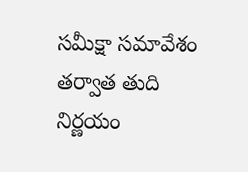సమీక్షా సమావేశం తర్వాత తుది నిర్ణయం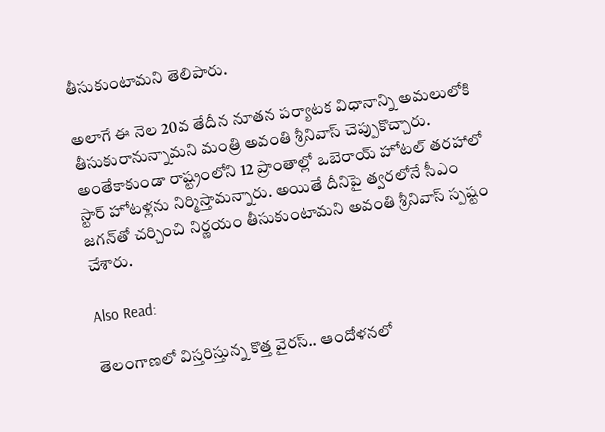తీసుకుంటామని తెలిపారు.

అలాగే ఈ నెల 20వ తేదీన నూతన పర్యాటక విధానాన్ని అమలులోకి తీసుకురానున్నామని మంత్రి అవంతి శ్రీనివాస్ చెప్పుకొచ్చారు. అంతేకాకుండా రాష్ట్రంలోని 12 ప్రాంతాల్లో ఒబెరాయ్ హోటల్ తరహాలో స్టార్ హోటళ్లను నిర్మిస్తామన్నారు. అయితే దీనిపై త్వరలోనే సీఎం జగన్‌తో చర్చించి నిర్ణయం తీసుకుంటామని అవంతి శ్రీనివాస్ స్పష్టం చేశారు.

Also Read:

తెలంగాణలో విస్తరిస్తున్న కొత్త వైరస్.. ఆందోళనలో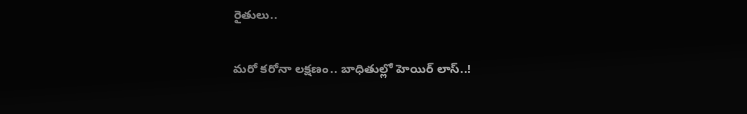రైతులు..

మరో కరోనా లక్షణం.. బాధితుల్లో హెయిర్ లాస్..!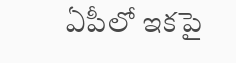ఏపీలో ఇకపై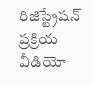రిజిస్ట్రేషన్ ప్రక్రియ వీడియో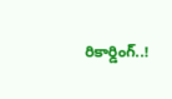రికార్డింగ్..!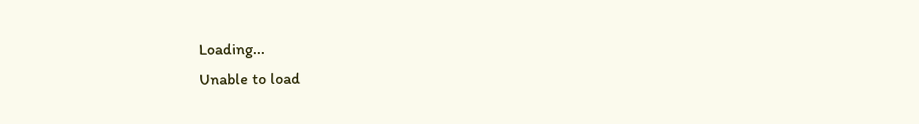Loading...
Unable to load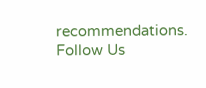recommendations.
Follow Us